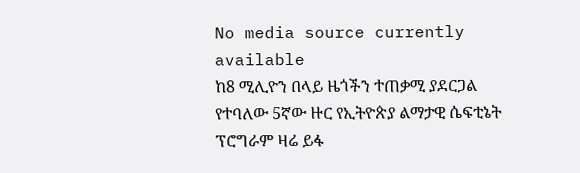No media source currently available
ከ8 ሚሊዮን በላይ ዜጎችን ተጠቃሚ ያደርጋል የተባለው 5ኛው ዙር የኢትዮጵያ ልማታዊ ሴፍቲኔት ፕሮግራም ዛሬ ይፋ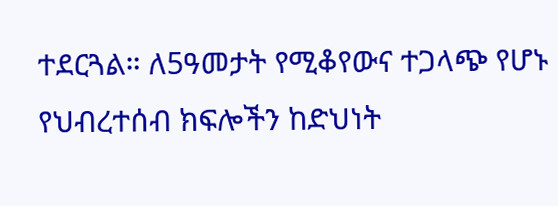ተደርጓል። ለ5ዓመታት የሚቆየውና ተጋላጭ የሆኑ የህብረተሰብ ክፍሎችን ከድህነት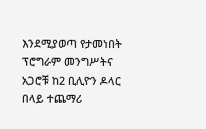እንደሚያወጣ የታመነበት ፕሮግራም መንግሥትና አጋሮቹ ከ2 ቢሊዮን ዶላር በላይ ተጨማሪ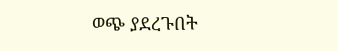ወጭ ያደረጉበት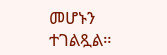መሆኑን ተገልጿል።